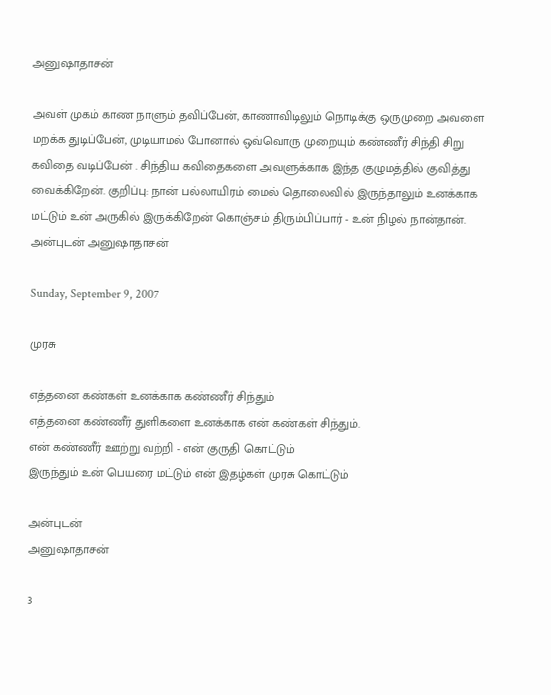அனுஷாதாசன்

அவள் முகம் காண நாளும் தவிப்பேன், காணாவிடிலும் நொடிக்கு ஒருமுறை அவளை மறக்க துடிப்பேன், முடியாமல் போனால் ஒவ்வொரு முறையும் கண்ணீர் சிந்தி சிறு கவிதை வடிப்பேன் . சிந்திய கவிதைகளை அவளுக்காக இந்த குழுமத்தில் குவித்து வைக்கிறேன். குறிப்பு: நான் பல்லாயிரம் மைல் தொலைவில் இருந்தாலும் உனக்காக மட்டும் உன் அருகில் இருக்கிறேன் கொஞ்சம் திரும்பிப்பார் - உன் நிழல் நான்தான். அன்புடன் அனுஷாதாசன்

Sunday, September 9, 2007

முரசு

எத்தனை கண்கள் உனக்காக கண்ணீர் சிந்தும்
எத்தனை கண்ணீர் துளிகளை உனக்காக என் கண்கள் சிந்தும்.
என் கண்ணீர் ஊற்று வற்றி - என் குருதி கொட்டும்
இருந்தும் உன் பெயரை மட்டும் என் இதழ்கள் முரசு கொட்டும்

அன்புடன்
அனுஷாதாசன்

3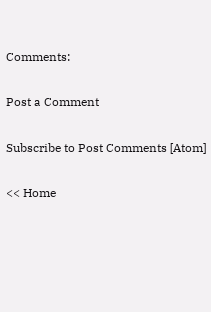Comments:

Post a Comment

Subscribe to Post Comments [Atom]

<< Home